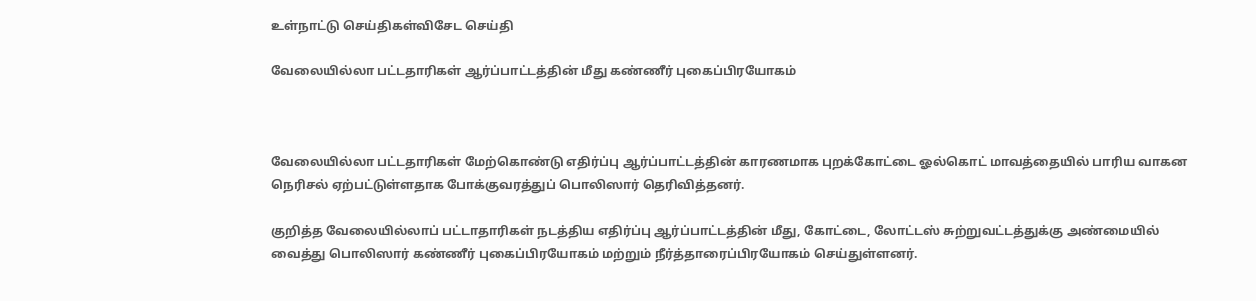உள்நாட்டு செய்திகள்விசேட செய்தி

வேலையில்லா பட்டதாரிகள் ஆர்ப்பாட்டத்தின் மீது கண்ணீர் புகைப்பிரயோகம்



வேலையில்லா பட்டதாரிகள் மேற்கொண்டு எதிர்ப்பு ஆர்ப்பாட்டத்தின் காரணமாக புறக்கோட்டை ஓல்கொட் மாவத்தையில் பாரிய வாகன நெரிசல் ஏற்பட்டுள்ளதாக போக்குவரத்துப் பொலிஸார் தெரிவித்தனர்.

குறித்த வேலையில்லாப் பட்டாதாரிகள் நடத்திய எதிர்ப்பு ஆர்ப்பாட்டத்தின் மீது, கோட்டை, லோட்டஸ் சுற்றுவட்டத்துக்கு அண்மையில் வைத்து பொலிஸார் கண்ணீர் புகைப்பிரயோகம் மற்றும் நீர்த்தாரைப்பிரயோகம் செய்துள்ளனர்.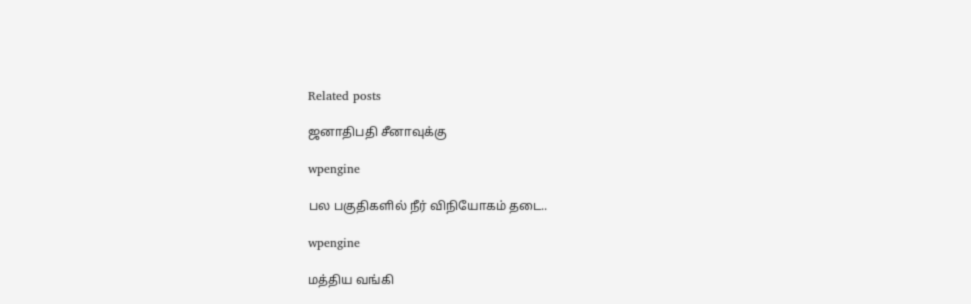Related posts

ஜனாதிபதி சீனாவுக்கு

wpengine

பல பகுதிகளில் நீர் விநியோகம் தடை..

wpengine

மத்திய வங்கி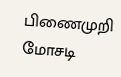பிணைமுறி மோசடி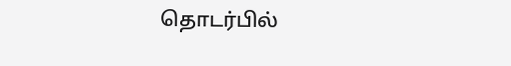தொடர்பில்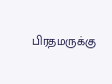பிரதமருக்கு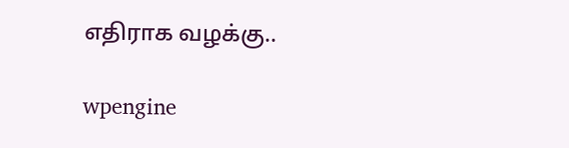எதிராக வழக்கு..

wpengine